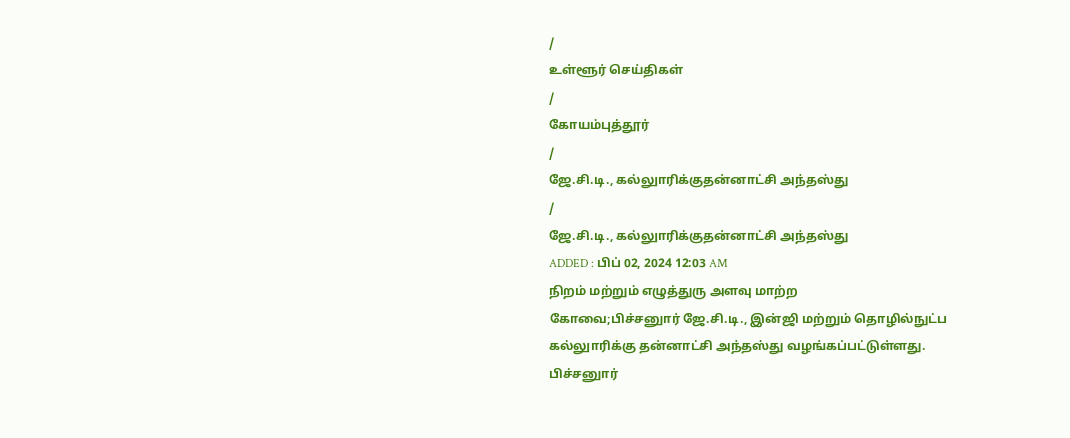/
உள்ளூர் செய்திகள்
/
கோயம்புத்தூர்
/
ஜே.சி.டி., கல்லுாரிக்குதன்னாட்சி அந்தஸ்து
/
ஜே.சி.டி., கல்லுாரிக்குதன்னாட்சி அந்தஸ்து
ADDED : பிப் 02, 2024 12:03 AM
நிறம் மற்றும் எழுத்துரு அளவு மாற்ற
கோவை;பிச்சனுார் ஜே.சி.டி., இன்ஜி மற்றும் தொழில்நுட்ப கல்லுாரிக்கு தன்னாட்சி அந்தஸ்து வழங்கப்பட்டுள்ளது.
பிச்சனுார்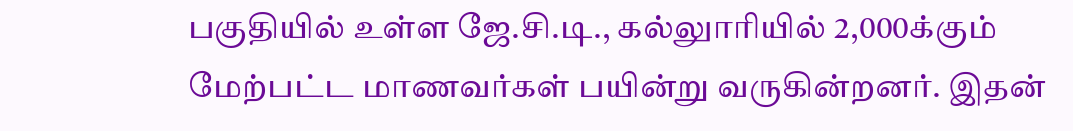பகுதியில் உள்ள ஜே.சி.டி., கல்லுாரியில் 2,000க்கும் மேற்பட்ட மாணவர்கள் பயின்று வருகின்றனர். இதன்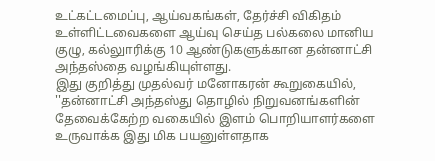உட்கட்டமைப்பு, ஆய்வகங்கள், தேர்ச்சி விகிதம் உள்ளிட்டவைகளை ஆய்வு செய்த பல்கலை மானிய குழு, கல்லுாரிக்கு 10 ஆண்டுகளுக்கான தன்னாட்சி அந்தஸ்தை வழங்கியுள்ளது.
இது குறித்து முதல்வர் மனோகரன் கூறுகையில், ''தன்னாட்சி அந்தஸ்து தொழில் நிறுவனங்களின் தேவைக்கேற்ற வகையில் இளம் பொறியாளர்களை உருவாக்க இது மிக பயனுள்ளதாக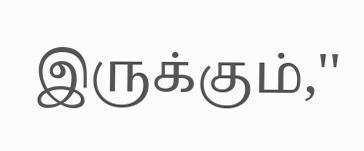இருக்கும்,''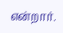என்றார்.